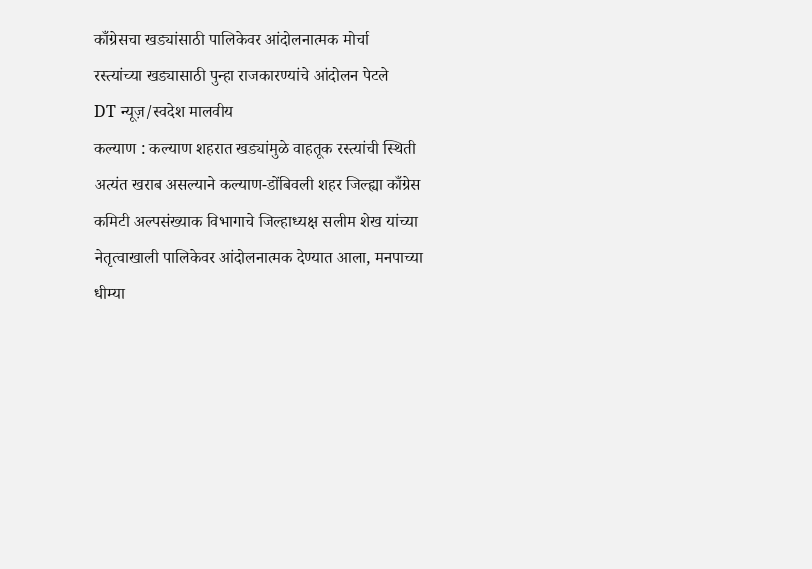काँग्रेसचा खड्यांसाठी पालिकेवर आंदोलनात्मक मोर्चा
रस्त्यांच्या खड्यासाठी पुन्हा राजकारण्यांचे आंदोलन पेटले
DT न्यूज़/स्वदेश मालवीय
कल्याण : कल्याण शहरात खड्यांमुळे वाहतूक रस्त्यांची स्थिती अत्यंत खराब असल्याने कल्याण-डोंबिवली शहर जिल्ह्या काँग्रेस कमिटी अल्पसंख्याक विभागाचे जिल्हाध्यक्ष सलीम शेख यांच्या नेतृत्वाखाली पालिकेवर आंदोलनात्मक देण्यात आला, मनपाच्या धीम्या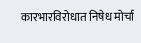कारभारविरोधात निषेध मोर्चा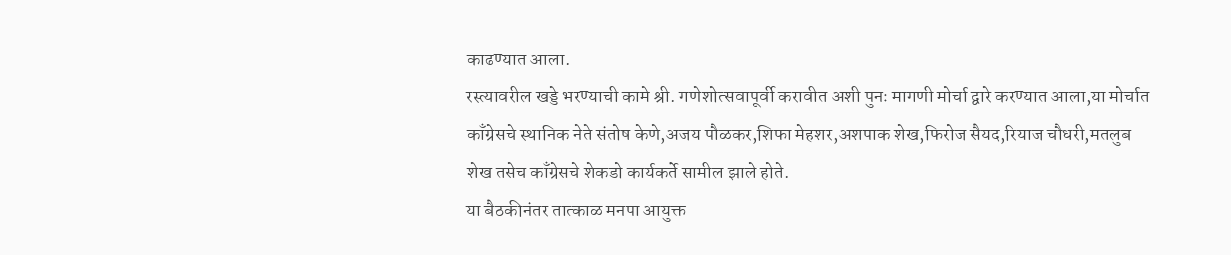काढण्यात आला.
रस्त्यावरील खड्डे भरण्याची कामे श्री. गणेशोत्सवापूर्वी करावीत अशी पुनः मागणी मोर्चा द्वारे करण्यात आला,या मोर्चात काँग्रेसचे स्थानिक नेते संतोष केणे,अजय पौळकर,शिफा मेहशर,अशपाक शेख,फिरोज सैयद,रियाज चौधरी,मतलुब शेख तसेच काँग्रेसचे शेकडो कार्यकर्ते सामील झाले होते.
या बैठकीनंतर तात्काळ मनपा आयुक्त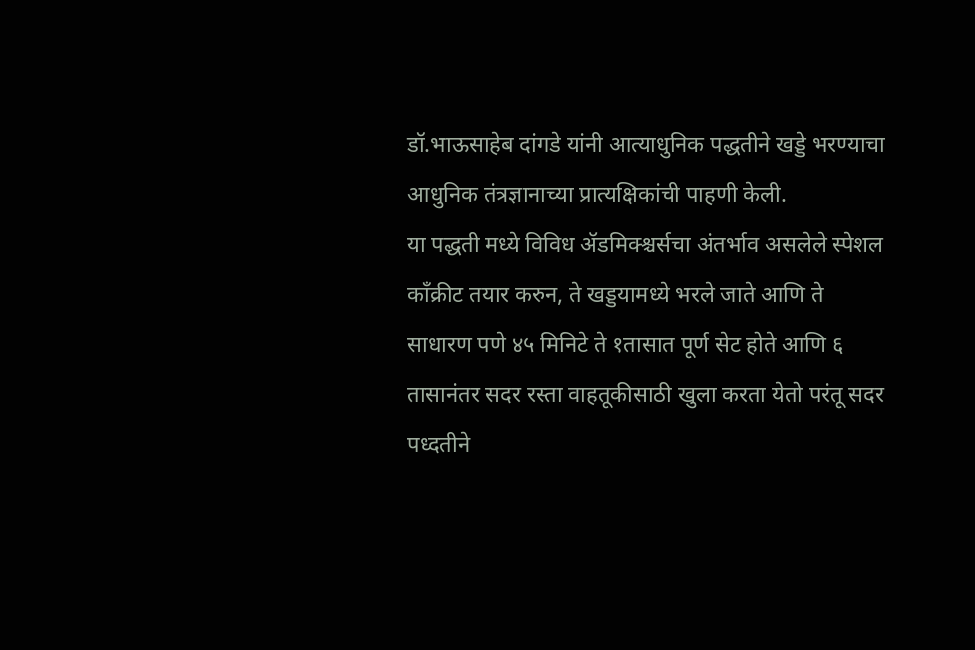डॉ.भाऊसाहेब दांगडे यांनी आत्याधुनिक पद्धतीने खड्डे भरण्याचा आधुनिक तंत्रज्ञानाच्या प्रात्यक्षिकांची पाहणी केली.
या पद्धती मध्ये विविध ॲडमिक्श्चर्सचा अंतर्भाव असलेले स्पेशल काँक्रीट तयार करुन, ते खड्डयामध्ये भरले जाते आणि ते साधारण पणे ४५ मिनिटे ते १तासात पूर्ण सेट होते आणि ६ तासानंतर सदर रस्ता वाहतूकीसाठी खुला करता येतो परंतू सदर पध्दतीने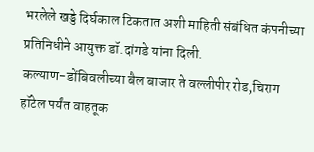भरलेले खड्डे दिर्घकाल टिकतात अशी माहिती संबंधित कंपनीच्या प्रतिनिधीने आयुक्त डॉ.दांगडे यांना दिली.
कल्याण-डोंबिवलीच्या बैल बाजार ते वल्लीपीर रोड,चिराग हॉटेल पर्यंत वाहतूक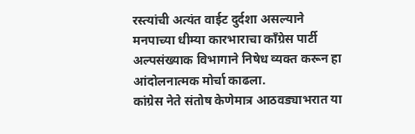रस्त्यांची अत्यंत वाईट दुर्दशा असल्याने मनपाच्या धीम्या कारभाराचा काँग्रेस पार्टी अल्पसंख्याक विभागाने निषेध व्यक्त करून हा आंदोलनात्मक मोर्चा काढला.
कांग्रेस नेते संतोष केणेमात्र आठवड्याभरात या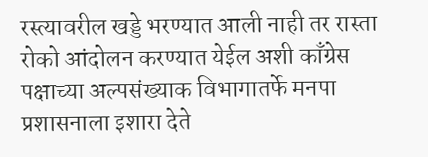रस्त्यावरील खड्डे भरण्यात आली नाही तर रास्ता रोको आंदोलन करण्यात येईल अशी काँग्रेस पक्षाच्या अल्पसंख्याक विभागातर्फे मनपा प्रशासनाला इशारा देते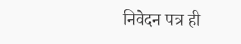निवेदन पत्र ही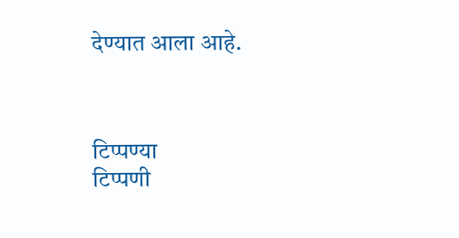देण्यात आला आहे.



टिप्पण्या
टिप्पणी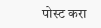पोस्ट करा